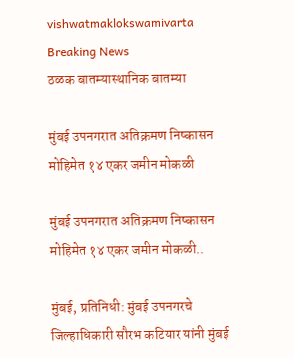vishwatmaklokswamivarta
Breaking News
ठळक बातम्यास्थानिक बातम्या

मुंबई उपनगरात अतिक्रमण निष्कासन मोहिमेत १४ एकर जमीन मोकळी

मुंबई उपनगरात अतिक्रमण निष्कासन मोहिमेत १४ एकर जमीन मोकळी..

मुंबई, प्रतिनिधी: मुंबई उपनगरचे जिल्हाधिकारी सौरभ कटियार यांनी मुंबई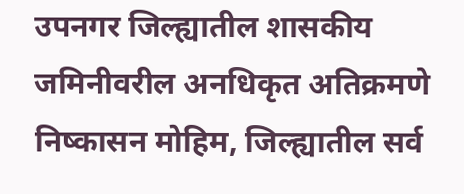उपनगर जिल्ह्यातील शासकीय जमिनीवरील अनधिकृत अतिक्रमणे निष्कासन मोहिम, जिल्ह्यातील सर्व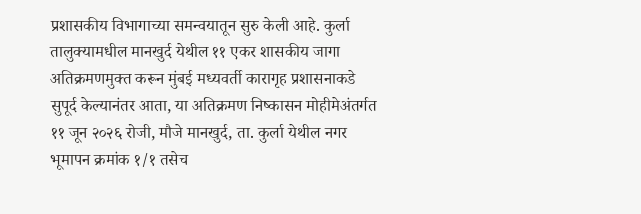प्रशासकीय विभागाच्या समन्वयातून सुरु केली आहे. कुर्ला तालुक्यामधील मानखुर्द येथील ११ एकर शासकीय जागा अतिक्रमणमुक्त करून मुंबई मध्यवर्ती कारागृह प्रशासनाकडे सुपूर्द केल्यानंतर आता, या अतिक्रमण निष्कासन मोहीमेअंतर्गत ११ जून २०२६ रोजी, मौजे मानखुर्द, ता. कुर्ला येथील नगर भूमापन क्रमांक १/१ तसेच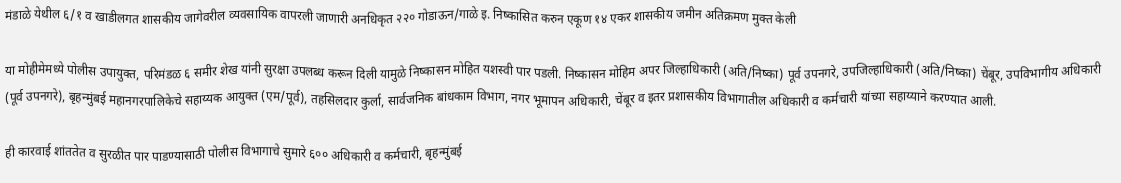मंडाळे येथील ६/१ व खाडीलगत शासकीय जागेवरील व्यवसायिक वापरली जाणारी अनधिकृत २२० गोडाऊन/गाळे इ. निष्कासित करुन एकूण १४ एकर शासकीय जमीन अतिक्रमण मुक्त केली

या मोहीमेमध्ये पोलीस उपायुक्त, परिमंडळ ६ समीर शेख यांनी सुरक्षा उपलब्ध करून दिली यामुळे निष्कासन मोहित यशस्वी पार पडली. निष्कासन मोहिम अपर जिल्हाधिकारी (अति/निष्का) पूर्व उपनगरे, उपजिल्हाधिकारी (अति/निष्का) चेंबूर, उपविभागीय अधिकारी (पूर्व उपनगरे), बृहन्मुंबई महानगरपालिकेचे सहाय्यक आयुक्त (एम/पूर्व), तहसिलदार कुर्ला, सार्वजनिक बांधकाम विभाग, नगर भूमापन अधिकारी, चेंबूर व इतर प्रशासकीय विभागातील अधिकारी व कर्मचारी यांच्या सहाय्याने करण्यात आली.

ही कारवाई शांततेत व सुरळीत पार पाडण्यासाठी पोलीस विभागाचे सुमारे ६०० अधिकारी व कर्मचारी, बृहन्मुंबई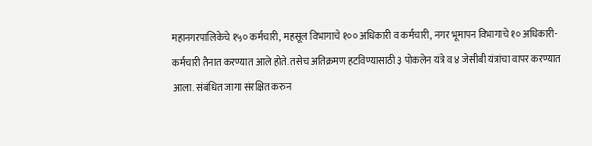महानगरपालिकेचे १५० कर्मचारी, महसूल विभागाचे १०० अधिकारी व कर्मचारी, नगर भूमापन विभागाचे १० अधिकारी-कर्मचारी तैनात करण्यात आले होते. तसेच अतिक्रमण हटविण्यासाठी ३ पोकलेन यंत्रे व ४ जेसीबी यंत्रांचा वापर करण्यात आला. संबंधित जागा संरक्षित करुन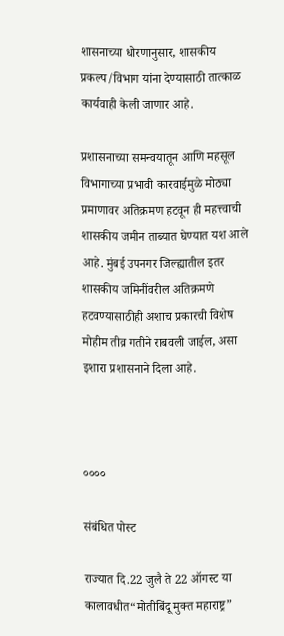शासनाच्या धोरणानुसार, शासकीय प्रकल्प/विभाग यांना देण्यासाठी तात्काळ कार्यवाही केली जाणार आहे.

प्रशासनाच्या समन्वयातून आणि महसूल विभागाच्या प्रभावी कारवाईमुळे मोठ्या प्रमाणावर अतिक्रमण हटवून ही महत्त्वाची शासकीय जमीन ताब्यात घेण्यात यश आले आहे. मुंबई उपनगर जिल्ह्यातील इतर शासकीय जमिनींवरील अतिक्रमणे हटवण्यासाठीही अशाच प्रकारची विशेष मोहीम तीव्र गतीने राबवली जाईल, असा इशारा प्रशासनाने दिला आहे.



००००

संबंधित पोस्ट

राज्यात दि.22 जुलै ते 22 ऑगस्ट या कालावधीत“मोतीबिंदू मुक्त महाराष्ट्र”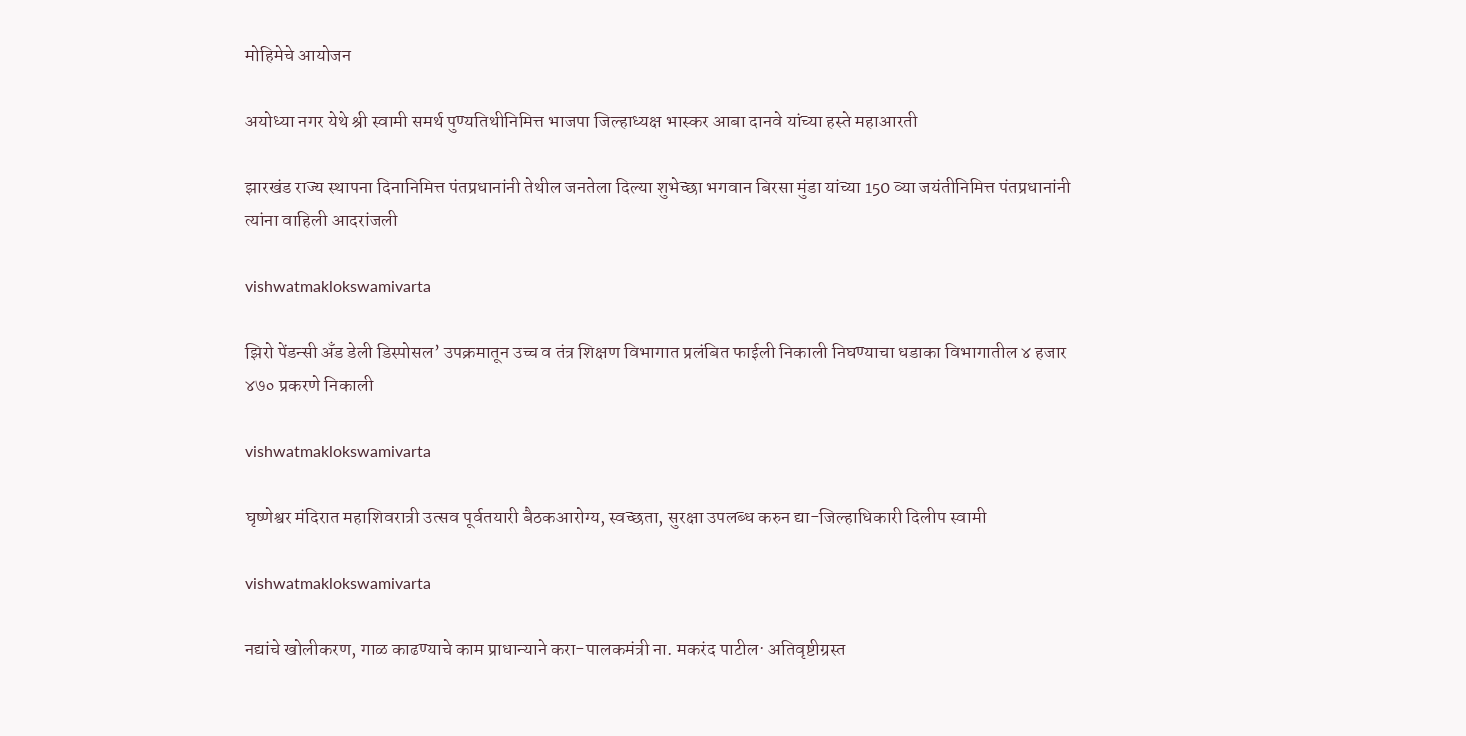मोहिमेचे आयोजन

अयोध्या नगर येथे श्री स्वामी समर्थ पुण्यतिथीनिमित्त भाजपा जिल्हाध्यक्ष भास्कर आबा दानवे यांच्या हस्ते महाआरती

झारखंड राज्य स्थापना दिनानिमित्त पंतप्रधानांनी तेथील जनतेला दिल्या शुभेच्छा भगवान बिरसा मुंडा यांच्या 150 व्या जयंतीनिमित्त पंतप्रधानांनी त्यांना वाहिली आदरांजली

vishwatmaklokswamivarta

झिरो पेंडन्सी अँड डेली डिस्पोसल’ उपक्रमातून उच्च व तंत्र शिक्षण विभागात प्रलंबित फाईली निकाली निघण्याचा धडाका विभागातील ४ हजार ४७० प्रकरणे निकाली

vishwatmaklokswamivarta

घृष्णेश्वर मंदिरात महाशिवरात्री उत्सव पूर्वतयारी बैठकआरोग्य, स्वच्छता, सुरक्षा उपलब्ध करुन द्या-जिल्हाधिकारी दिलीप स्वामी

vishwatmaklokswamivarta

नद्यांचे खोलीकरण, गाळ काढण्याचे काम प्राधान्याने करा-पालकमंत्री ना. मकरंद पाटील· अतिवृष्टीग्रस्त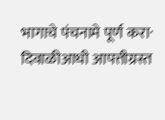भागाचे पंचनामे पूर्ण करा· दिवाळीआधी आपत्तीग्रस्त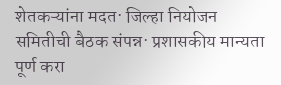शेतकऱ्यांना मदत· जिल्हा नियोजन समितीची बैठक संपन्न· प्रशासकीय मान्यता पूर्ण करा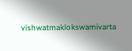vishwatmaklokswamivarta